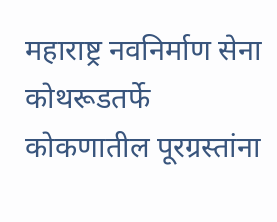महाराष्ट्र नवनिर्माण सेना कोथरूडतर्फे कोकणातील पूरग्रस्तांना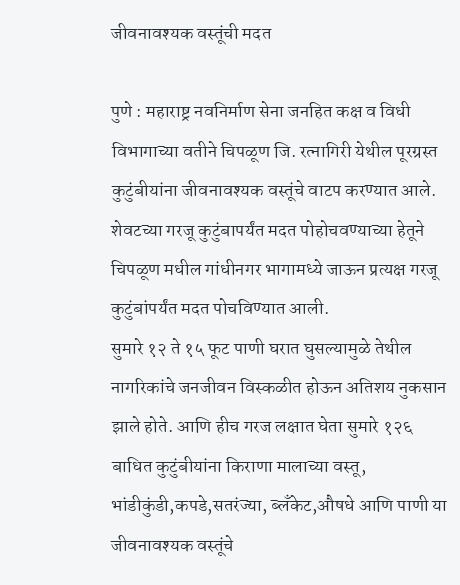जीवनावश्यक वस्तूंची मदत

पुणे : महाराष्ट्र नवनिर्माण सेना जनहित कक्ष व विधी विभागाच्या वतीने चिपळूण जि. रत्नागिरी येथील पूरग्रस्त कुटुंबीयांना जीवनावश्यक वस्तूंचे वाटप करण्यात आले. शेवटच्या गरजू कुटुंबापर्यंत मदत पोहोचवण्याच्या हेतूने चिपळूण मधील गांधीनगर भागामध्ये जाऊन प्रत्यक्ष गरजू कुटुंबांपर्यंत मदत पोचविण्यात आली.
सुमारे १२ ते १५ फूट पाणी घरात घुसल्यामुळे तेथील नागरिकांचे जनजीवन विस्कळीत होऊन अतिशय नुकसान झाले होते. आणि हीच गरज लक्षात घेता सुमारे १२६ बाधित कुटुंबीयांना किराणा मालाच्या वस्तू, भांडीकुंडी,कपडे,सतरंज्या, ब्लॅंकेट,औषधे आणि पाणी या जीवनावश्यक वस्तूंचे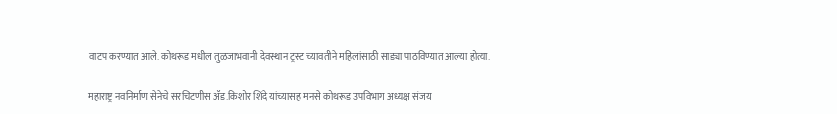वाटप करण्यात आले. कोथरूड मधील तुळजाभवानी देवस्थान ट्रस्ट च्यावतीने महिलांसाठी साड्या पाठविण्यात आल्या होत्या.

महाराष्ट्र नवनिर्माण सेनेचे सरचिटणीस ॲड.किशोर शिंदे यांच्यासह मनसे कोथरूड उपविभाग अध्यक्ष संजय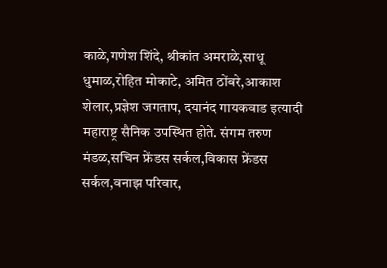काळे,गणेश शिंदे, श्रीकांत अमराळे,साधू धुमाळ,रोहित मोकाटे, अमित ठोंबरे,आकाश शेलार,प्रज्ञेश जगताप, दयानंद गायकवाड इत्यादी महाराष्ट्र सैनिक उपस्थित होते. संगम तरुण मंडळ,सचिन फ्रेंडस सर्कल,विकास फ्रेंडस सर्कल,वनाझ परिवार,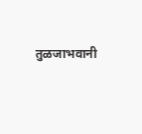तुळजाभवानी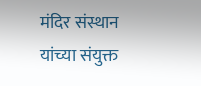मंदिर संस्थान यांच्या संयुक्त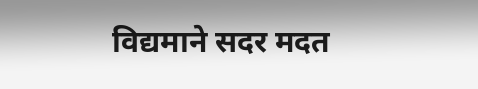विद्यमाने सदर मदत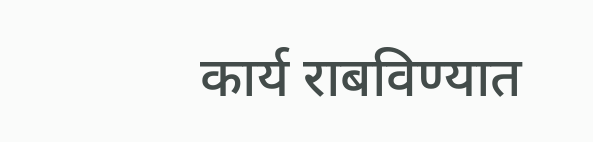कार्य राबविण्यात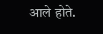आले होते.